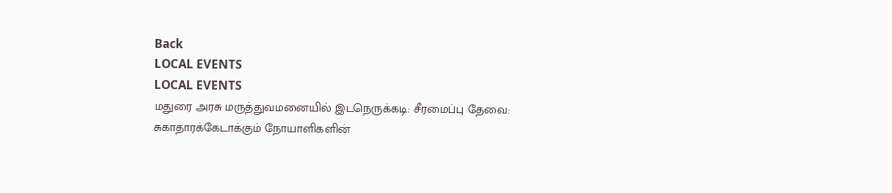Back
LOCAL EVENTS
LOCAL EVENTS
மதுரை அரசு மருத்துவமனையில் இடநெருக்கடி: சீரமைப்பு தேவை: சுகாதாரக்கேடாக்கும் நோயாளிகளின்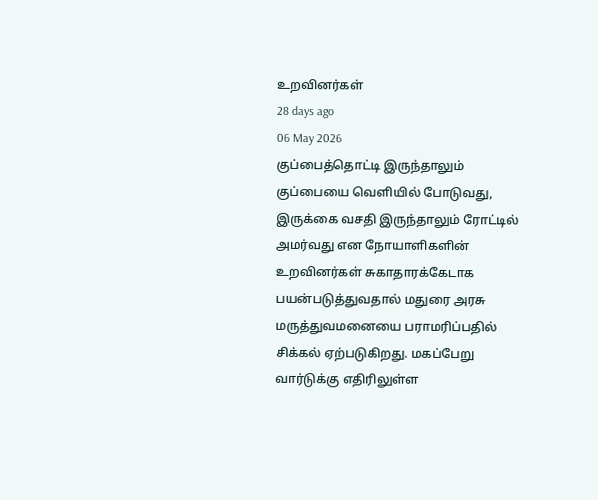உறவினர்கள்
28 days ago
06 May 2026
குப்பைத்தொட்டி இருந்தாலும் குப்பையை வெளியில் போடுவது, இருக்கை வசதி இருந்தாலும் ரோட்டில் அமர்வது என நோயாளிகளின் உறவினர்கள் சுகாதாரக்கேடாக பயன்படுத்துவதால் மதுரை அரசு மருத்துவமனையை பராமரிப்பதில் சிக்கல் ஏற்படுகிறது. மகப்பேறு வார்டுக்கு எதிரிலுள்ள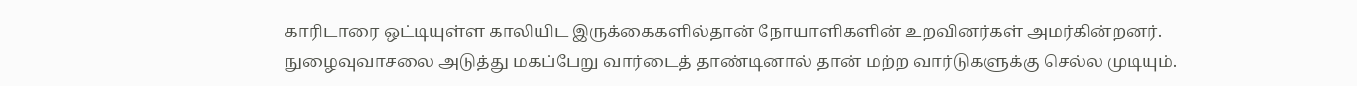காரிடாரை ஒட்டியுள்ள காலியிட இருக்கைகளில்தான் நோயாளிகளின் உறவினர்கள் அமர்கின்றனர். நுழைவுவாசலை அடுத்து மகப்பேறு வார்டைத் தாண்டினால் தான் மற்ற வார்டுகளுக்கு செல்ல முடியும்.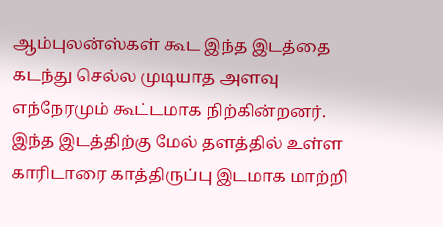ஆம்புலன்ஸ்கள் கூட இந்த இடத்தை கடந்து செல்ல முடியாத அளவு எந்நேரமும் கூட்டமாக நிற்கின்றனர். இந்த இடத்திற்கு மேல் தளத்தில் உள்ள காரிடாரை காத்திருப்பு இடமாக மாற்றி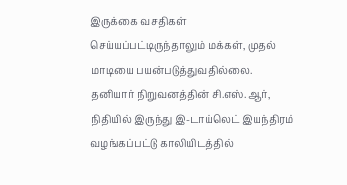இருக்கை வசதிகள் செய்யப்பட்டிருந்தாலும் மக்கள், முதல் மாடியை பயன்படுத்துவதில்லை.
தனியார் நிறுவனத்தின் சி.எஸ்.ஆர், நிதியில் இருந்து இ-டாய்லெட் இயந்திரம் வழங்கப்பட்டு காலியிடத்தில்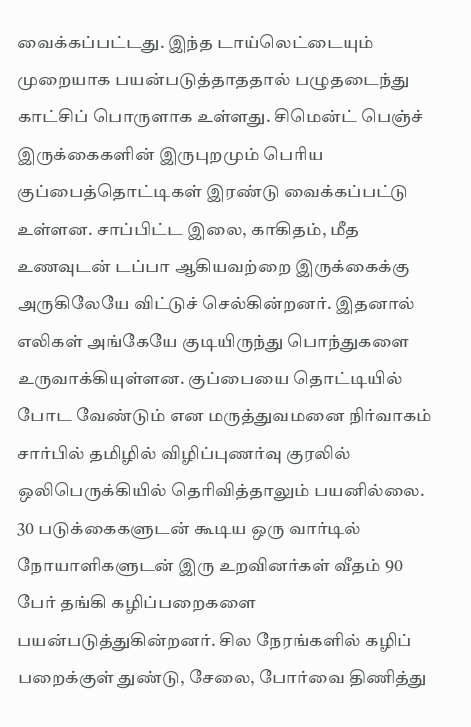வைக்கப்பட்டது. இந்த டாய்லெட்டையும் முறையாக பயன்படுத்தாததால் பழுதடைந்து காட்சிப் பொருளாக உள்ளது. சிமென்ட் பெஞ்ச் இருக்கைகளின் இருபுறமும் பெரிய குப்பைத்தொட்டிகள் இரண்டு வைக்கப்பட்டு உள்ளன. சாப்பிட்ட இலை, காகிதம், மீத உணவுடன் டப்பா ஆகியவற்றை இருக்கைக்கு அருகிலேயே விட்டுச் செல்கின்றனர். இதனால் எலிகள் அங்கேயே குடியிருந்து பொந்துகளை உருவாக்கியுள்ளன. குப்பையை தொட்டியில் போட வேண்டும் என மருத்துவமனை நிர்வாகம் சார்பில் தமிழில் விழிப்புணர்வு குரலில் ஒலிபெருக்கியில் தெரிவித்தாலும் பயனில்லை.
30 படுக்கைகளுடன் கூடிய ஒரு வார்டில் நோயாளிகளுடன் இரு உறவினர்கள் வீதம் 90 பேர் தங்கி கழிப்பறைகளை பயன்படுத்துகின்றனர். சில நேரங்களில் கழிப் பறைக்குள் துண்டு, சேலை, போர்வை திணித்து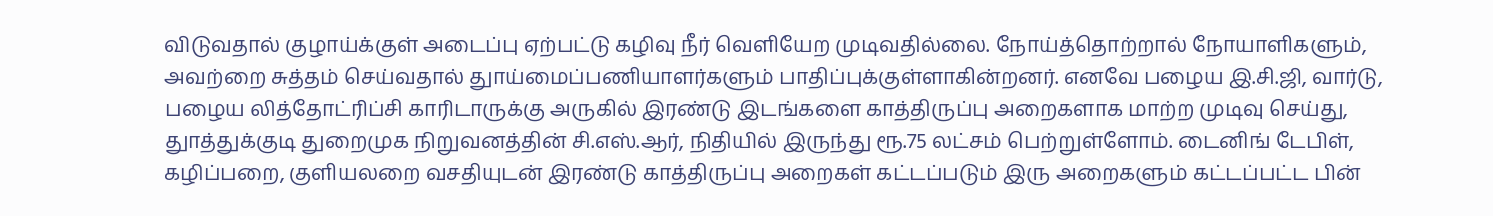விடுவதால் குழாய்க்குள் அடைப்பு ஏற்பட்டு கழிவு நீர் வெளியேற முடிவதில்லை. நோய்த்தொற்றால் நோயாளிகளும், அவற்றை சுத்தம் செய்வதால் துாய்மைப்பணியாளர்களும் பாதிப்புக்குள்ளாகின்றனர். எனவே பழைய இ.சி.ஜி, வார்டு, பழைய லித்தோட்ரிப்சி காரிடாருக்கு அருகில் இரண்டு இடங்களை காத்திருப்பு அறைகளாக மாற்ற முடிவு செய்து, துாத்துக்குடி துறைமுக நிறுவனத்தின் சி.எஸ்.ஆர், நிதியில் இருந்து ரூ.75 லட்சம் பெற்றுள்ளோம். டைனிங் டேபிள், கழிப்பறை, குளியலறை வசதியுடன் இரண்டு காத்திருப்பு அறைகள் கட்டப்படும் இரு அறைகளும் கட்டப்பட்ட பின்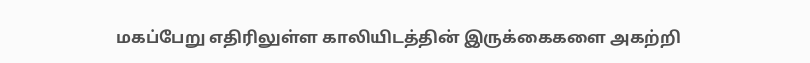மகப்பேறு எதிரிலுள்ள காலியிடத்தின் இருக்கைகளை அகற்றி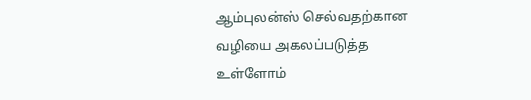ஆம்புலன்ஸ் செல்வதற்கான வழியை அகலப்படுத்த உள்ளோம்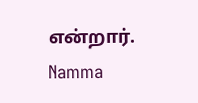என்றார்.
Namma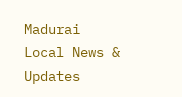Madurai
Local News & Updates